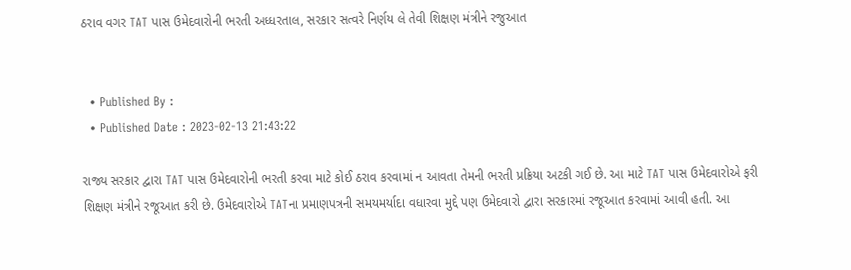ઠરાવ વગર TAT પાસ ઉમેદવારોની ભરતી અધ્ધરતાલ, સરકાર સત્વરે નિર્ણય લે તેવી શિક્ષણ મંત્રીને રજુઆત


  • Published By :
  • Published Date : 2023-02-13 21:43:22

રાજ્ય સરકાર દ્વારા TAT પાસ ઉમેદવારોની ભરતી કરવા માટે કોઈ ઠરાવ કરવામાં ન આવતા તેમની ભરતી પ્રક્રિયા અટકી ગઈ છે. આ માટે TAT પાસ ઉમેદવારોએ ફરી શિક્ષણ મંત્રીને રજૂઆત કરી છે. ઉમેદવારોએ TATના પ્રમાણપત્રની સમયમર્યાદા વધારવા મુદ્દે પણ ઉમેદવારો દ્વારા સરકારમાં રજૂઆત કરવામાં આવી હતી. આ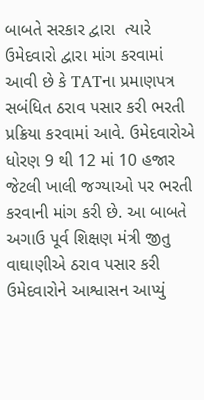બાબતે સરકાર દ્વારા  ત્યારે ઉમેદવારો દ્વારા માંગ કરવામાં આવી છે કે TATના પ્રમાણપત્ર સબંધિત ઠરાવ પસાર કરી ભરતી પ્રક્રિયા કરવામાં આવે. ઉમેદવારોએ ધોરણ 9 થી 12 માં 10 હજાર જેટલી ખાલી જગ્યાઓ પર ભરતી કરવાની માંગ કરી છે. આ બાબતે અગાઉ પૂર્વ શિક્ષણ મંત્રી જીતુ વાઘાણીએ ઠરાવ પસાર કરી ઉમેદવારોને આશ્વાસન આપ્યું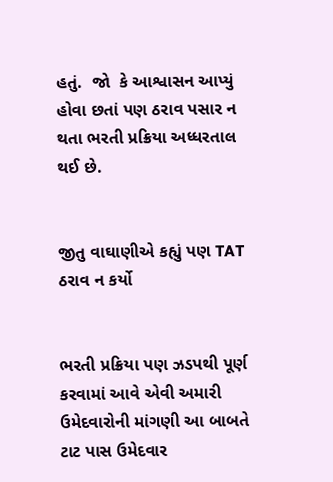હતું.  જો  કે આશ્વાસન આપ્યું હોવા છતાં પણ ઠરાવ પસાર ન થતા ભરતી પ્રક્રિયા અધ્ધરતાલ થઈ છે.


જીતુ વાઘાણીએ કહ્યું પણ TAT ઠરાવ ન કર્યો


ભરતી પ્રક્રિયા પણ ઝડપથી પૂર્ણ કરવામાં આવે એવી અમારી ઉમેદવારોની માંગણી આ બાબતે ટાટ પાસ ઉમેદવાર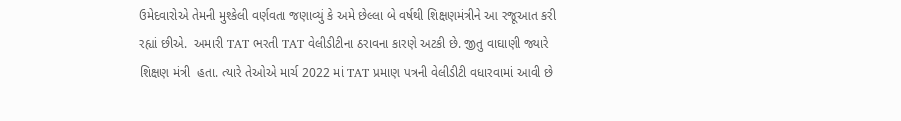ઉમેદવારોએ તેમની મુશ્કેલી વર્ણવતા જણાવ્યું કે અમે છેલ્લા બે વર્ષથી શિક્ષણમંત્રીને આ રજૂઆત કરી રહ્યાં છીએ.  અમારી TAT ભરતી TAT વેલીડીટીના ઠરાવના કારણે અટકી છે. જીતુ વાઘાણી જ્યારે શિક્ષણ મંત્રી  હતા. ત્યારે તેઓએ માર્ચ 2022 માં TAT પ્રમાણ પત્રની વેલીડીટી વધારવામાં આવી છે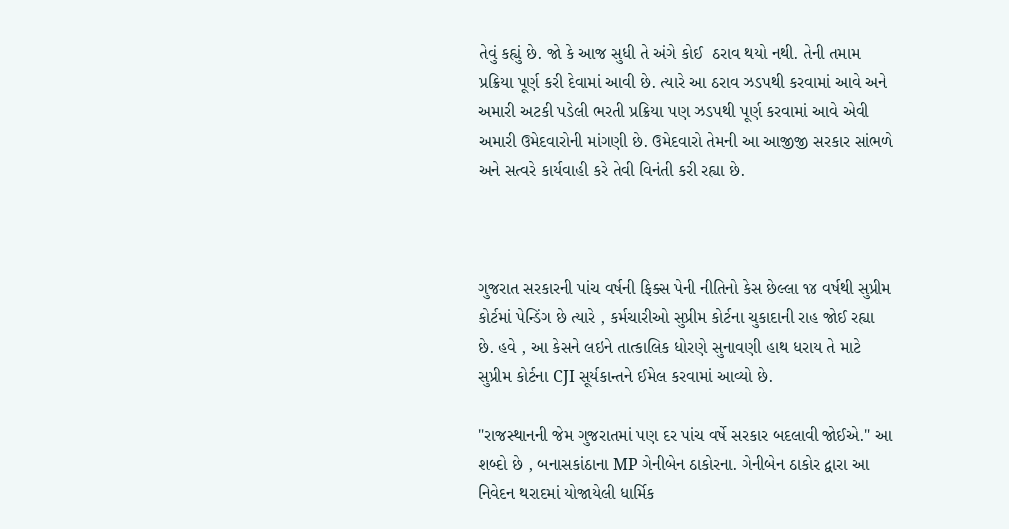તેવું કહ્યું છે. જો કે આજ સુધી તે અંગે કોઈ  ઠરાવ થયો નથી. તેની તમામ પ્રક્રિયા પૂર્ણ કરી દેવામાં આવી છે. ત્યારે આ ઠરાવ ઝડપથી કરવામાં આવે અને અમારી અટકી પડેલી ભરતી પ્રક્રિયા પણ ઝડપથી પૂર્ણ કરવામાં આવે એવી અમારી ઉમેદવારોની માંગણી છે. ઉમેદવારો તેમની આ આજીજી સરકાર સાંભળે અને સત્વરે કાર્યવાહી કરે તેવી વિનંતી કરી રહ્યા છે.



ગુજરાત સરકારની પાંચ વર્ષની ફિક્સ પેની નીતિનો કેસ છેલ્લા ૧૪ વર્ષથી સુપ્રીમ કોર્ટમાં પેન્ડિંગ છે ત્યારે , કર્મચારીઓ સુપ્રીમ કોર્ટના ચુકાદાની રાહ જોઈ રહ્યા છે. હવે , આ કેસને લઇને તાત્કાલિક ધોરણે સુનાવણી હાથ ધરાય તે માટે સુપ્રીમ કોર્ટના CJI સૂર્યકાન્તને ઈમેલ કરવામાં આવ્યો છે.

"રાજસ્થાનની જેમ ગુજરાતમાં પણ દર પાંચ વર્ષે સરકાર બદલાવી જોઈએ." આ શબ્દો છે , બનાસકાંઠાના MP ગેનીબેન ઠાકોરના. ગેનીબેન ઠાકોર દ્વારા આ નિવેદન થરાદમાં યોજાયેલી ધાર્મિક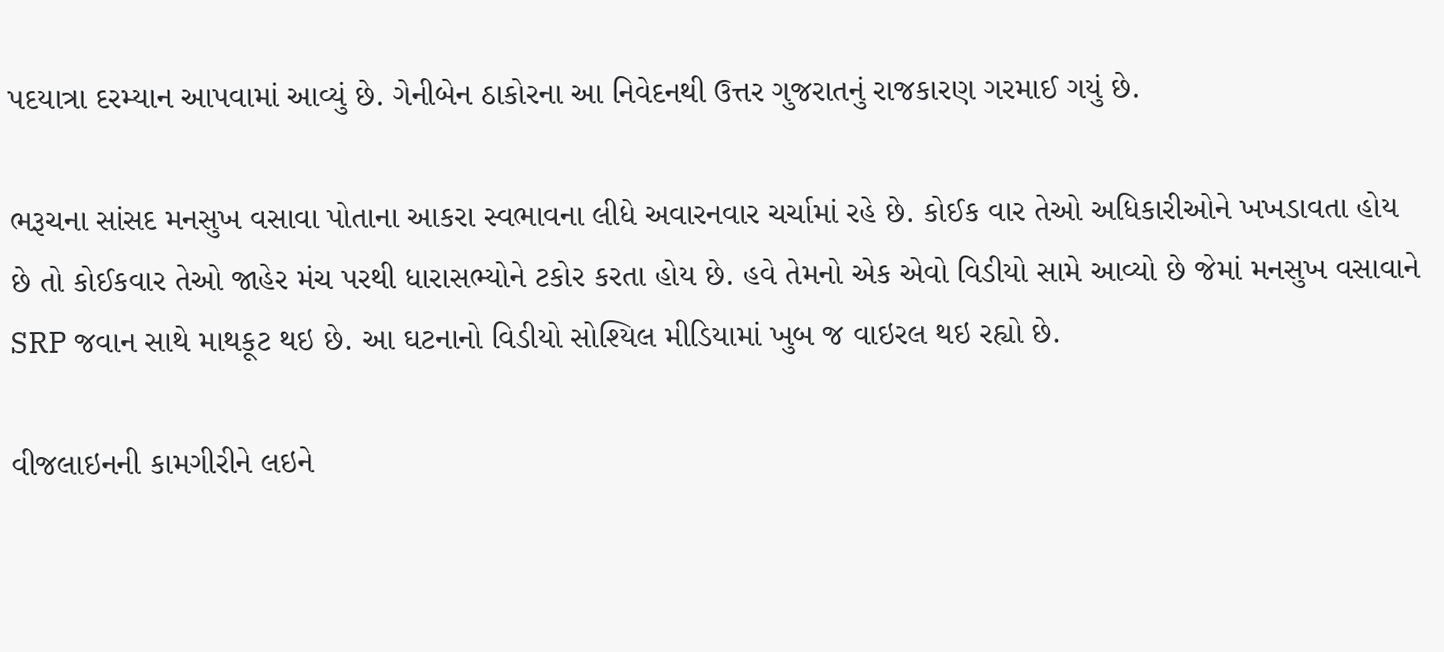પદયાત્રા દરમ્યાન આપવામાં આવ્યું છે. ગેનીબેન ઠાકોરના આ નિવેદનથી ઉત્તર ગુજરાતનું રાજકારણ ગરમાઈ ગયું છે.

ભરૂચના સાંસદ મનસુખ વસાવા પોતાના આકરા સ્વભાવના લીધે અવારનવાર ચર્ચામાં રહે છે. કોઈક વાર તેઓ અધિકારીઓને ખખડાવતા હોય છે તો કોઈકવાર તેઓ જાહેર મંચ પરથી ધારાસભ્યોને ટકોર કરતા હોય છે. હવે તેમનો એક એવો વિડીયો સામે આવ્યો છે જેમાં મનસુખ વસાવાને SRP જવાન સાથે માથકૂટ થઇ છે. આ ઘટનાનો વિડીયો સોશ્યિલ મીડિયામાં ખુબ જ વાઇરલ થઇ રહ્યો છે.

વીજલાઇનની કામગીરીને લઇને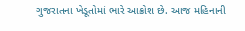ગુજરાતના ખેડૂતોમાં ભારે આક્રોશ છે. આજ મહિનાની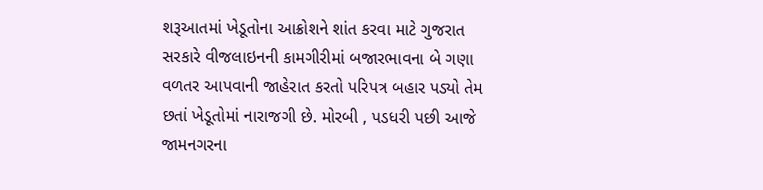શરૂઆતમાં ખેડૂતોના આક્રોશને શાંત કરવા માટે ગુજરાત સરકારે વીજલાઇનની કામગીરીમાં બજારભાવના બે ગણા વળતર આપવાની જાહેરાત કરતો પરિપત્ર બહાર પડ્યો તેમ છતાં ખેડૂતોમાં નારાજગી છે. મોરબી , પડધરી પછી આજે જામનગરના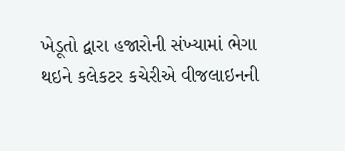ખેડૂતો દ્વારા હજારોની સંખ્યામાં ભેગા થઇને કલેકટર કચેરીએ વીજલાઇનની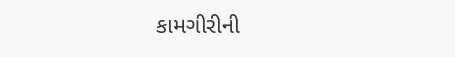કામગીરીની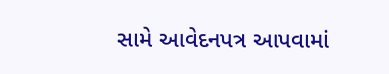સામે આવેદનપત્ર આપવામાં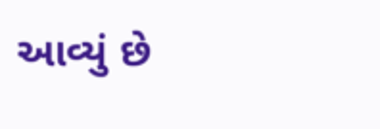આવ્યું છે